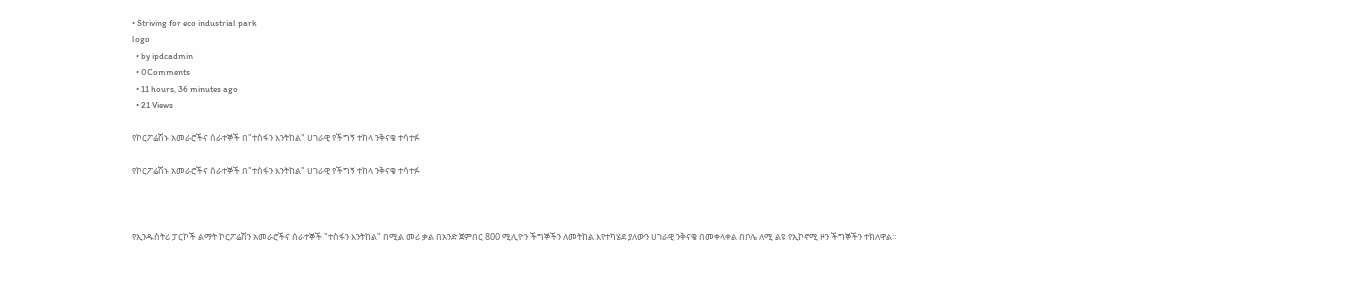• Striving for eco industrial park
logo
  • by ipdcadmin
  • 0Comments
  • 11 hours, 36 minutes ago
  • 21 Views

የኮርፖሬሽኑ አመራሮችና ሰራተኞች በ"ተስፋን እንትከል" ሀገራዊ የችግኝ ተከላ ንቅናቄ ተሳተፉ

የኮርፖሬሽኑ አመራሮችና ሰራተኞች በ"ተስፋን እንትከል" ሀገራዊ የችግኝ ተከላ ንቅናቄ ተሳተፉ



የኢንዱስትሪ ፓርኮች ልማት ኮርፖሬሽን አመራሮችና ሰራተኞች "ተስፋን እንትከል" በሚል መሪ ቃል በአንድ ጀምበር 800 ሚሊዮን ችግኞችን ለመትከል እየተካሄደ ያለውን ሀገራዊ ንቅናቄ በመቀላቀል በቦሌ ለሚ ልዩ የኢኮኖሚ ዞን ችግኞችን ተክለዋል።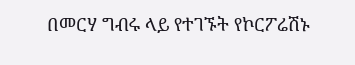በመርሃ ግብሩ ላይ የተገኙት የኮርፖሬሽኑ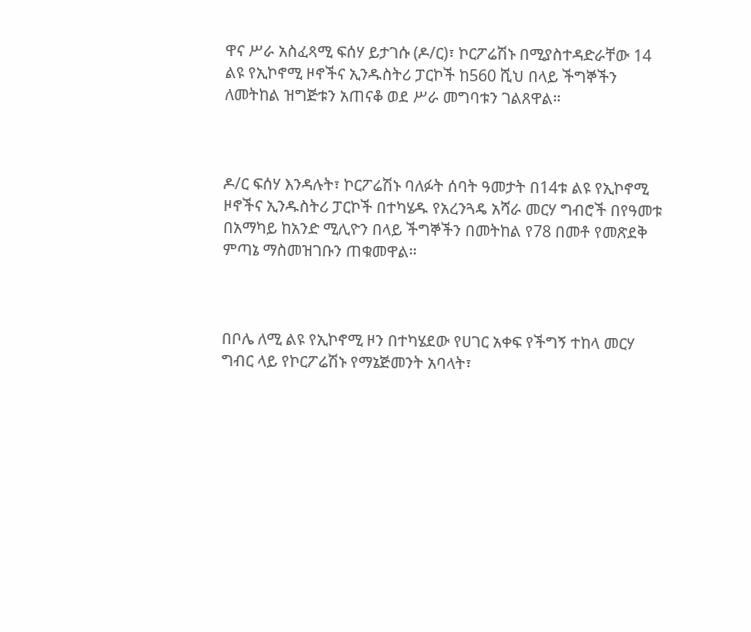ዋና ሥራ አስፈጻሚ ፍሰሃ ይታገሱ (ዶ/ር)፣ ኮርፖሬሽኑ በሚያስተዳድራቸው 14 ልዩ የኢኮኖሚ ዞኖችና ኢንዱስትሪ ፓርኮች ከ560 ሺህ በላይ ችግኞችን ለመትከል ዝግጅቱን አጠናቆ ወደ ሥራ መግባቱን ገልጸዋል።



ዶ/ር ፍሰሃ እንዳሉት፣ ኮርፖሬሽኑ ባለፉት ሰባት ዓመታት በ14ቱ ልዩ የኢኮኖሚ ዞኖችና ኢንዱስትሪ ፓርኮች በተካሄዱ የአረንጓዴ አሻራ መርሃ ግብሮች በየዓመቱ በአማካይ ከአንድ ሚሊዮን በላይ ችግኞችን በመትከል የ78 በመቶ የመጽደቅ ምጣኔ ማስመዝገቡን ጠቁመዋል።



በቦሌ ለሚ ልዩ የኢኮኖሚ ዞን በተካሄደው የሀገር አቀፍ የችግኝ ተከላ መርሃ ግብር ላይ የኮርፖሬሽኑ የማኔጅመንት አባላት፣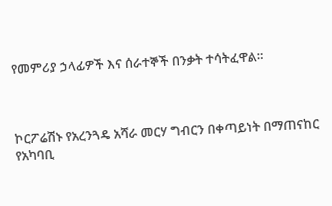የመምሪያ ኃላፊዎች እና ሰራተኞች በንቃት ተሳትፈዋል።



ኮርፖሬሽኑ የአረንጓዴ አሻራ መርሃ ግብርን በቀጣይነት በማጠናከር የአካባቢ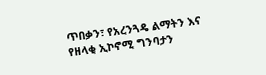ጥበቃን፣ የአረንጓዴ ልማትን እና የዘላቂ ኢኮኖሚ ግንባታን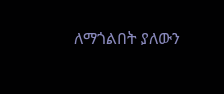ለማጎልበት ያለውን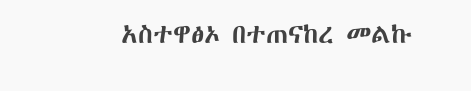አስተዋፅኦ በተጠናከረ መልኩ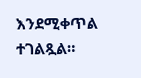እንደሚቀጥል ተገልጿል።